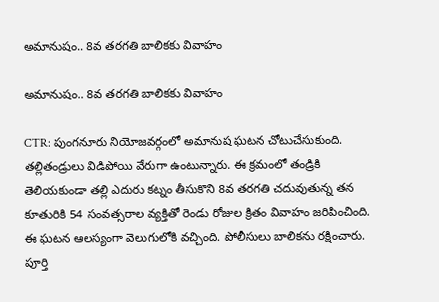అమానుషం.. 8వ తరగతి బాలికకు వివాహం

అమానుషం.. 8వ తరగతి బాలికకు వివాహం

CTR: పుంగనూరు నియోజవర్గంలో అమానుష ఘటన చోటుచేసుకుంది. తల్లితండ్రులు విడిపోయి వేరుగా ఉంటున్నారు. ఈ క్రమంలో తండ్రికి తెలియకుండా తల్లి ఎదురు కట్నం తీసుకొని 8వ తరగతి చదువుతున్న తన కూతురికి 54 సంవత్సరాల వ్యక్తితో రెండు రోజుల క్రితం వివాహం జరిపించింది. ఈ ఘటన ఆలస్యంగా వెలుగులోకి వచ్చింది. పోలీసులు బాలికను రక్షించారు. పూర్తి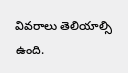వివరాలు తెలియాల్సి ఉంది.